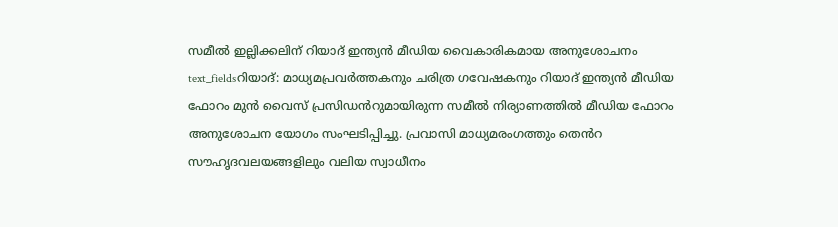സമീൽ ഇല്ലിക്കലിന് റിയാദ് ഇന്ത്യൻ മീഡിയ വൈകാരികമായ അനുശോചനം
text_fieldsറിയാദ്: മാധ്യമപ്രവർത്തകനും ചരിത്ര ഗവേഷകനും റിയാദ് ഇന്ത്യൻ മീഡിയ ഫോറം മുൻ വൈസ് പ്രസിഡൻറുമായിരുന്ന സമീൽ നിര്യാണത്തിൽ മീഡിയ ഫോറം അനുശോചന യോഗം സംഘടിപ്പിച്ചു. പ്രവാസി മാധ്യമരംഗത്തും തെൻറ സൗഹൃദവലയങ്ങളിലും വലിയ സ്വാധീനം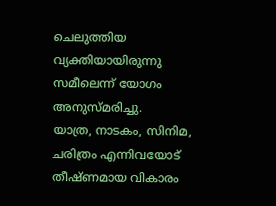ചെലുത്തിയ വ്യക്തിയായിരുന്നു സമീലെന്ന് യോഗം അനുസ്മരിച്ചു.
യാത്ര, നാടകം, സിനിമ, ചരിത്രം എന്നിവയോട് തീഷ്ണമായ വികാരം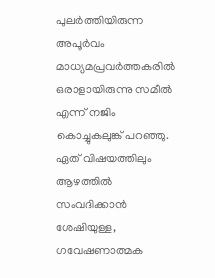പുലർത്തിയിരുന്ന അപൂർവം മാധ്യമപ്രവർത്തകരിൽ ഒരാളായിരുന്നു സമീൽ എന്ന് നജിം കൊച്ചുകലുങ്ക് പറഞ്ഞു. ഏത് വിഷയത്തിലും ആഴത്തിൽ സംവദിക്കാൻ ശേഷിയുള്ള, ഗവേഷണാത്മക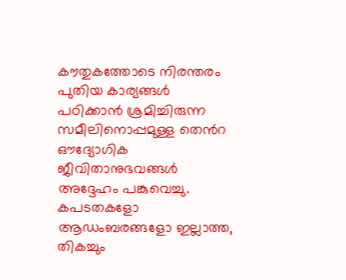കൗതുകത്തോടെ നിരന്തരം പുതിയ കാര്യങ്ങൾ പഠിക്കാൻ ശ്രമിച്ചിരുന്ന സമീലിനൊപ്പമുള്ള തെൻറ ഔദ്യോഗിക ജീവിതാനുഭവങ്ങൾ അദ്ദേഹം പങ്കുവെച്ചു. കപടതകളോ ആഡംബരങ്ങളോ ഇല്ലാത്ത, തികച്ചും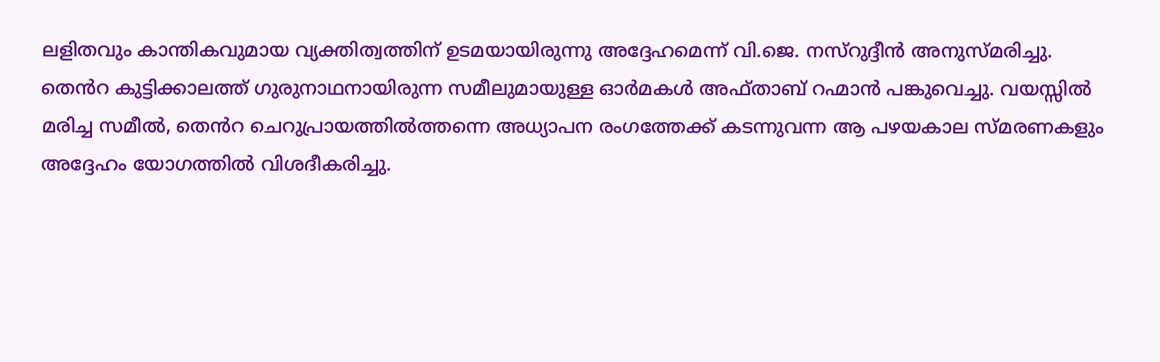ലളിതവും കാന്തികവുമായ വ്യക്തിത്വത്തിന് ഉടമയായിരുന്നു അദ്ദേഹമെന്ന് വി.ജെ. നസ്റുദ്ദീൻ അനുസ്മരിച്ചു.
തെൻറ കുട്ടിക്കാലത്ത് ഗുരുനാഥനായിരുന്ന സമീലുമായുള്ള ഓർമകൾ അഫ്താബ് റഹ്മാൻ പങ്കുവെച്ചു. വയസ്സിൽ മരിച്ച സമീൽ, തെൻറ ചെറുപ്രായത്തിൽത്തന്നെ അധ്യാപന രംഗത്തേക്ക് കടന്നുവന്ന ആ പഴയകാല സ്മരണകളും അദ്ദേഹം യോഗത്തിൽ വിശദീകരിച്ചു.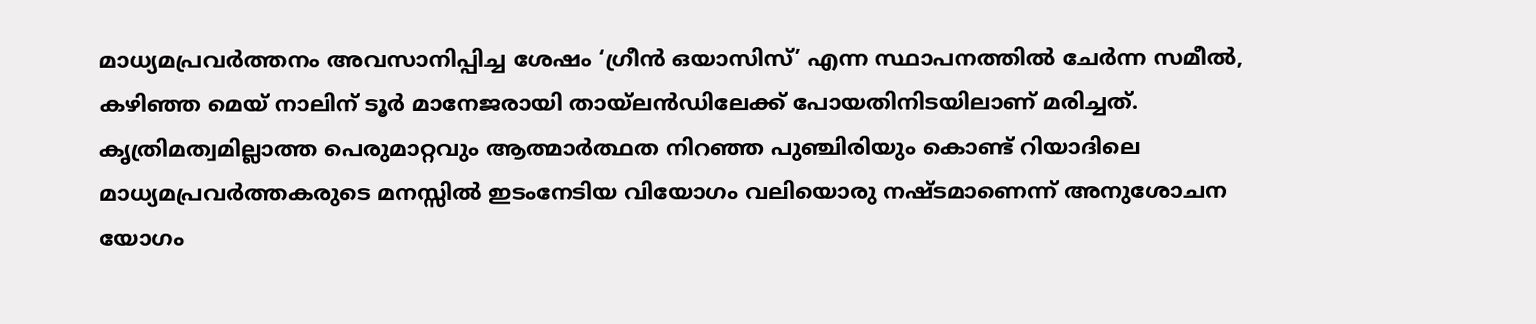മാധ്യമപ്രവർത്തനം അവസാനിപ്പിച്ച ശേഷം ‘ഗ്രീൻ ഒയാസിസ്’ എന്ന സ്ഥാപനത്തിൽ ചേർന്ന സമീൽ, കഴിഞ്ഞ മെയ് നാലിന് ടൂർ മാനേജരായി തായ്ലൻഡിലേക്ക് പോയതിനിടയിലാണ് മരിച്ചത്. കൃത്രിമത്വമില്ലാത്ത പെരുമാറ്റവും ആത്മാർത്ഥത നിറഞ്ഞ പുഞ്ചിരിയും കൊണ്ട് റിയാദിലെ മാധ്യമപ്രവർത്തകരുടെ മനസ്സിൽ ഇടംനേടിയ വിയോഗം വലിയൊരു നഷ്ടമാണെന്ന് അനുശോചന യോഗം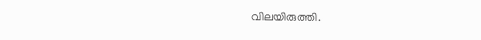വിലയിരുത്തി.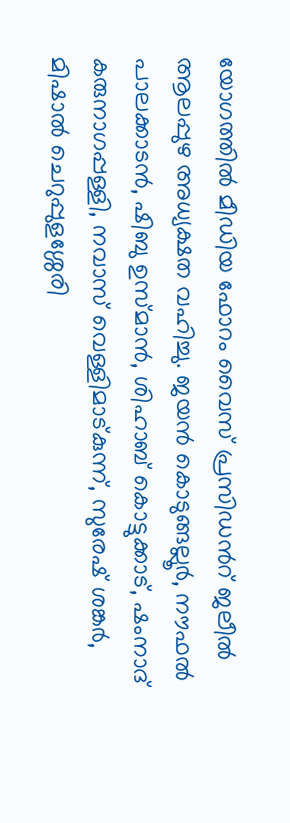യോഗത്തിൽ മീഡിയ ഫോറം വൈസ് പ്രസിഡൻറ് ജലീൽ ആലപ്പുഴ അധ്യക്ഷത വഹിച്ചു. ജയൻ കൊടുങ്ങല്ലൂർ, നൗഫൽ പാലക്കാടൻ, ഷിബു ഉസ്മാൻ, ശിഹാബ് കൊട്ടുക്കാട്, ഷംനാദ് കരുനാഗപ്പള്ളി, നവാസ് വെള്ളിമാട്കുന്ന്, സുരേഷ് ശങ്കർ, മിഷാൽ ചെറുപ്പുളശ്ശേരി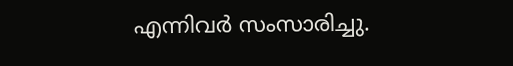എന്നിവർ സംസാരിച്ചു.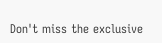Don't miss the exclusive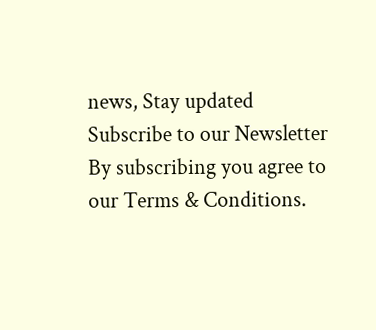news, Stay updated
Subscribe to our Newsletter
By subscribing you agree to our Terms & Conditions.